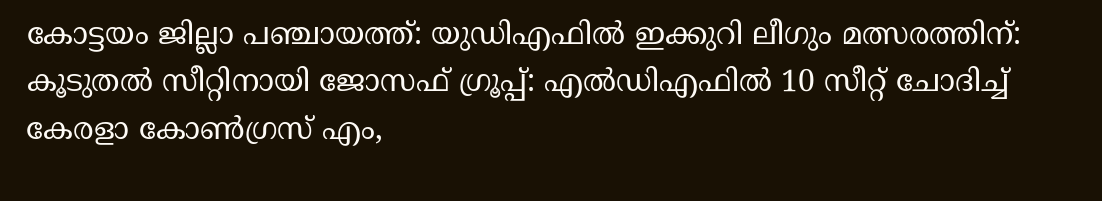കോട്ടയം ജില്ലാ പഞ്ചായത്ത്: യുഡിഎഫിൽ ഇക്കുറി ലീഗും മത്സരത്തിന്: കൂടുതൽ സീറ്റിനായി ജോസഫ് ഗ്രൂപ്പ്: എൽഡിഎഫിൽ 10 സീറ്റ് ചോദിച്ച് കേരളാ കോൺഗ്രസ് എം,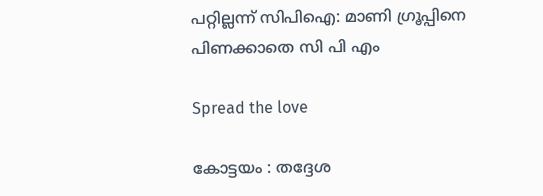പറ്റില്ലന്ന് സിപിഐ: മാണി ഗ്രൂപ്പിനെ പിണക്കാതെ സി പി എം

Spread the love

കോട്ടയം : തദ്ദേശ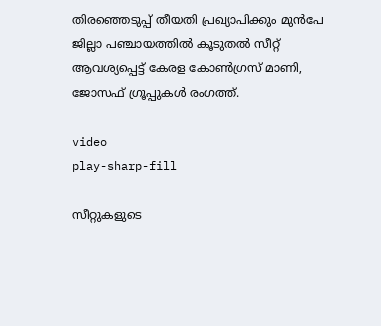തിരഞ്ഞെടുപ്പ് തീയതി പ്രഖ്യാപിക്കും മുൻപേ ജില്ലാ പഞ്ചായത്തില്‍ കൂടുതല്‍ സീറ്റ് ആവശ്യപ്പെട്ട് കേരള കോണ്‍ഗ്രസ് മാണി, ജോസഫ് ഗ്രൂപ്പുകള്‍ രംഗത്ത്.

video
play-sharp-fill

സീറ്റുകളുടെ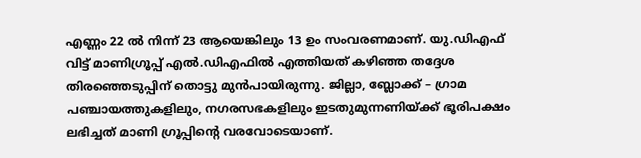എണ്ണം 22 ല്‍ നിന്ന് 23 ആയെങ്കിലും 13 ഉം സംവരണമാണ്. യു.ഡിഎഫ് വിട്ട് മാണിഗ്രൂപ്പ് എല്‍.ഡിഎഫില്‍ എത്തിയത് കഴിഞ്ഞ തദ്ദേശ തിരഞ്ഞെടുപ്പിന് തൊട്ടു മുൻപായിരുന്നു. ജില്ലാ, ബ്ലോക്ക് – ഗ്രാമ പഞ്ചായത്തുകളിലും, നഗരസഭകളിലും ഇടതുമുന്നണിയ്ക്ക് ഭൂരിപക്ഷം ലഭിച്ചത് മാണി ഗ്രൂപ്പിന്റെ വരവോടെയാണ്.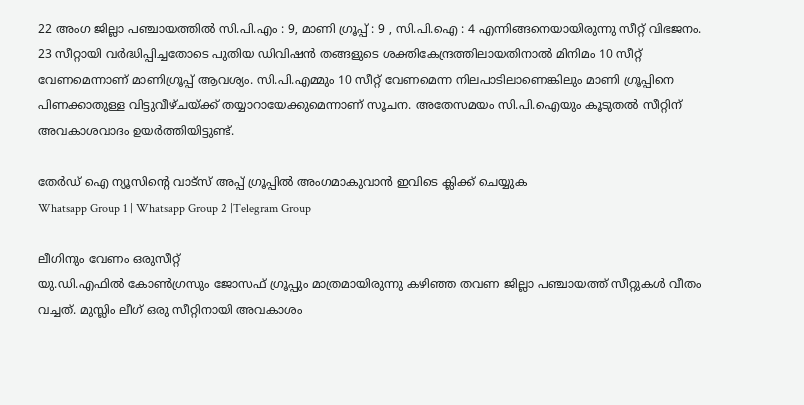22 അംഗ ജില്ലാ പഞ്ചായത്തില്‍ സി.പി.എം : 9, മാണി ഗ്രൂപ്പ് : 9 , സി.പി.ഐ : 4 എന്നിങ്ങനെയായിരുന്നു സീറ്റ് വിഭജനം. 23 സീറ്റായി വർദ്ധിപ്പിച്ചതോടെ പുതിയ ഡിവിഷൻ തങ്ങളുടെ ശക്തികേന്ദ്രത്തിലായതിനാല്‍ മിനിമം 10 സീറ്റ് വേണമെന്നാണ് മാണിഗ്രൂപ്പ് ആവശ്യം. സി.പി.എമ്മും 10 സീറ്റ് വേണമെന്ന നിലപാടിലാണെങ്കിലും മാണി ഗ്രൂപ്പിനെ പിണക്കാതുള്ള വിട്ടുവീഴ്ചയ്ക്ക് തയ്യാറായേക്കുമെന്നാണ് സൂചന. അതേസമയം സി.പി.ഐയും കൂടുതല്‍ സീറ്റിന് അവകാശവാദം ഉയർത്തിയിട്ടുണ്ട്.

തേർഡ് ഐ ന്യൂസിന്റെ വാട്സ് അപ്പ് ഗ്രൂപ്പിൽ അംഗമാകുവാൻ ഇവിടെ ക്ലിക്ക് ചെയ്യുക
Whatsapp Group 1 | Whatsapp Group 2 |Telegram Group

ലീഗിനും വേണം ഒരുസീറ്റ്
യു.ഡി.എഫില്‍ കോണ്‍ഗ്രസും ജോസഫ് ഗ്രൂപ്പും മാത്രമായിരുന്നു കഴിഞ്ഞ തവണ ജില്ലാ പഞ്ചായത്ത് സീറ്റുകള്‍ വീതം വച്ചത്. മുസ്ലിം ലീഗ് ഒരു സീറ്റിനായി അവകാശം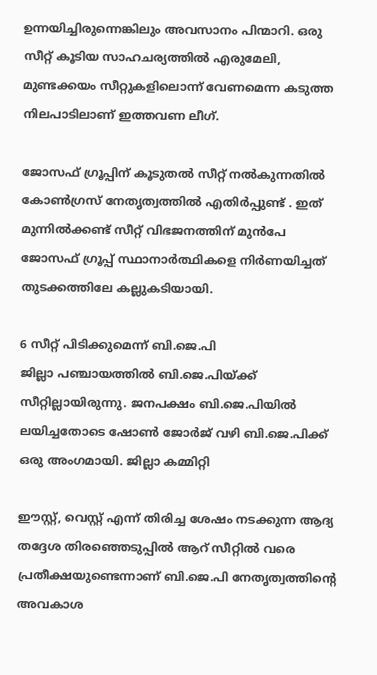ഉന്നയിച്ചിരുന്നെങ്കിലും അവസാനം പിന്മാറി. ഒരു സീറ്റ് കൂടിയ സാഹചര്യത്തില്‍ എരുമേലി, മുണ്ടക്കയം സീറ്റുകളിലൊന്ന് വേണമെന്ന കടുത്ത നിലപാടിലാണ് ഇത്തവണ ലീഗ്.

ജോസഫ് ഗ്രൂപ്പിന് കൂടുതല്‍ സീറ്റ് നല്‍കുന്നതില്‍ കോണ്‍ഗ്രസ് നേതൃത്വത്തില്‍ എതിർപ്പുണ്ട് . ഇത് മുന്നില്‍ക്കണ്ട് സീറ്റ് വിഭജനത്തിന് മുൻപേ ജോസഫ് ഗ്രൂപ്പ് സ്ഥാനാർത്ഥികളെ നിർണയിച്ചത് തുടക്കത്തിലേ കല്ലുകടിയായി.

6 സീറ്റ് പിടിക്കുമെന്ന് ബി.ജെ.പി
ജില്ലാ പഞ്ചായത്തില്‍ ബി.ജെ.പിയ്ക്ക് സീറ്റില്ലായിരുന്നു. ജനപക്ഷം ബി.ജെ.പിയില്‍ ലയിച്ചതോടെ ഷോണ്‍ ജോർജ് വഴി ബി.ജെ.പിക്ക് ഒരു അംഗമായി. ജില്ലാ കമ്മിറ്റി

ഈസ്റ്റ്, വെസ്റ്റ് എന്ന് തിരിച്ച ശേഷം നടക്കുന്ന ആദ്യ തദ്ദേശ തിരഞ്ഞെടുപ്പില്‍ ആറ് സീറ്റില്‍ വരെ പ്രതീക്ഷയുണ്ടെന്നാണ് ബി.ജെ.പി നേതൃത്വത്തിന്റെ അവകാശ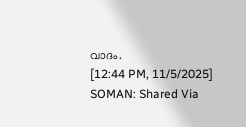വാദം.
[12:44 PM, 11/5/2025] SOMAN: Shared Via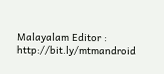Malayalam Editor : http://bit.ly/mtmandroid